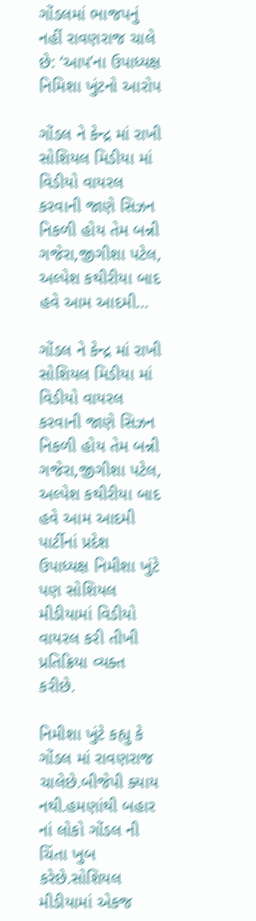ગોંડલમાં ભાજપનું નહીં રાવણરાજ ચાલે છે: ‘આપ’ના ઉપાધ્યક્ષ નિમિશા ખુંટનો આરોપ

ગોંડલ ને કેન્દ્ર માં રાખી સોશિયલ મિડીયા માં વિડીયો વાયરલ કરવાની જાણે સિઝન નિકળી હોય તેમ બન્ની ગજેરા,જીગીશા પટેલ, અલ્પેશ કથીરીયા બાદ હવે આમ આદમી…

ગોંડલ ને કેન્દ્ર માં રાખી સોશિયલ મિડીયા માં વિડીયો વાયરલ કરવાની જાણે સિઝન નિકળી હોય તેમ બન્ની ગજેરા,જીગીશા પટેલ, અલ્પેશ કથીરીયા બાદ હવે આમ આદમી પાર્ટીનાં પ્રદેશ ઉપાધ્યક્ષ નિમીશા ખુંટે પણ સોશિયલ મીડીયામાં વિડીયો વાયરલ કરી તીખી પ્રતિક્રિયા વ્યક્ત કરીછે.

નિમીશા ખુંટે કહ્યુ કે ગોંડલ માં રાવણરાજ ચાલેછે.બીજેપી ક્યાય નથી.હમણાંથી બહાર નાં લોકો ગોંડલ ની ચિંતા ખુબ કરેછે.સોશિયલ મીડીયામાં એકજ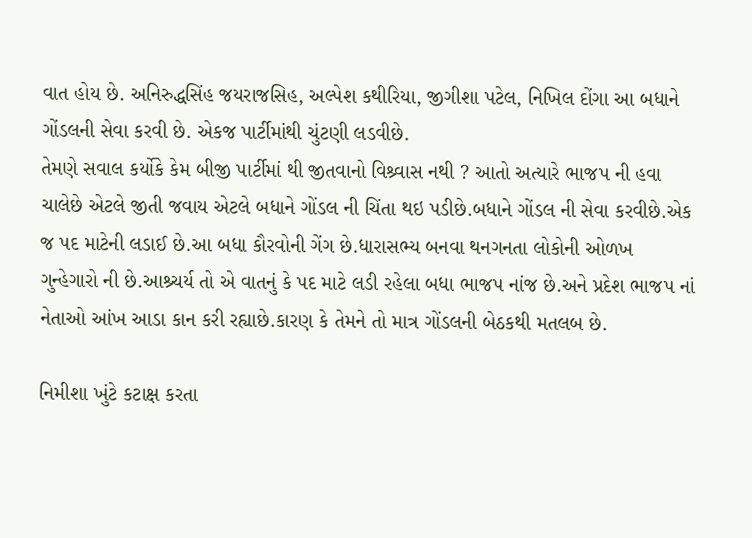વાત હોય છે. અનિરુદ્ધસિંહ જયરાજસિહ, અલ્પેશ કથીરિયા, જીગીશા પટેલ, નિખિલ દોંગા આ બધાને ગોંડલની સેવા કરવી છે. એકજ પાર્ટીમાંથી ચુંટણી લડવીછે.
તેમણે સવાલ કર્યોકે કેમ બીજી પાર્ટીમાં થી જીતવાનો વિશ્ર્વાસ નથી ? આતો અત્યારે ભાજપ ની હવા ચાલેછે એટલે જીતી જવાય એટલે બધાને ગોંડલ ની ચિંતા થઇ પડીછે.બધાને ગોંડલ ની સેવા કરવીછે.એક જ પદ માટેની લડાઈ છે.આ બધા કૌરવોની ગેંગ છે.ધારાસભ્ય બનવા થનગનતા લોકોની ઓળખ ગુન્હેગારો ની છે.આશ્ર્ચર્ય તો એ વાતનું કે પદ માટે લડી રહેલા બધા ભાજપ નાંજ છે.અને પ્રદેશ ભાજપ નાં નેતાઓ આંખ આડા કાન કરી રહ્યાછે.કારણ કે તેમને તો માત્ર ગોંડલની બેઠકથી મતલબ છે.

નિમીશા ખુંટે કટાક્ષ કરતા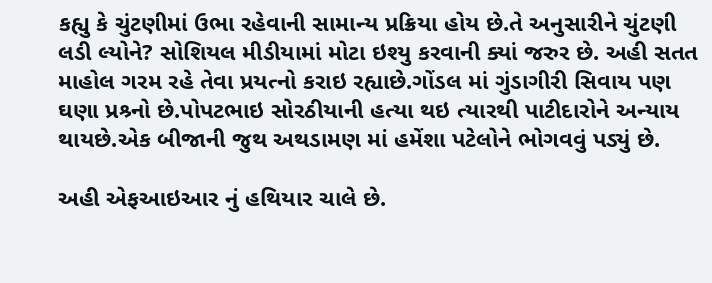કહ્યુ કે ચુંટણીમાં ઉભા રહેવાની સામાન્ય પ્રક્રિયા હોય છે.તે અનુસારીને ચુંટણી લડી લ્યોને? સોશિયલ મીડીયામાં મોટા ઇશ્યુ કરવાની ક્યાં જરુર છે. અહી સતત માહોલ ગરમ રહે તેવા પ્રયત્નો કરાઇ રહ્યાછે.ગોંડલ માં ગુંડાગીરી સિવાય પણ ઘણા પ્રશ્ર્નો છે.પોપટભાઇ સોરઠીયાની હત્યા થઇ ત્યારથી પાટીદારોને અન્યાય થાયછે.એક બીજાની જુથ અથડામણ માં હમેંશા પટેલોને ભોગવવું પડ્યું છે.

અહી એફઆઇઆર નું હથિયાર ચાલે છે.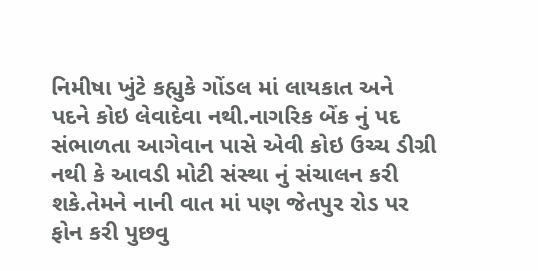નિમીષા ખુંટે કહ્યુકે ગોંડલ માં લાયકાત અને પદને કોઇ લેવાદેવા નથી.નાગરિક બેંક નું પદ સંભાળતા આગેવાન પાસે એવી કોઇ ઉચ્ચ ડીગ્રી નથી કે આવડી મોટી સંસ્થા નું સંચાલન કરી શકે.તેમને નાની વાત માં પણ જેતપુર રોડ પર ફોન કરી પુછવુ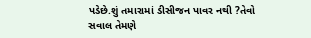પડેછે.શું તમારામાં ડીસીજન પાવર નથી ?તેવો સવાલ તેમણે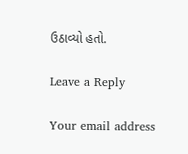ઉઠાવ્યો હતો.

Leave a Reply

Your email address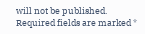will not be published. Required fields are marked *